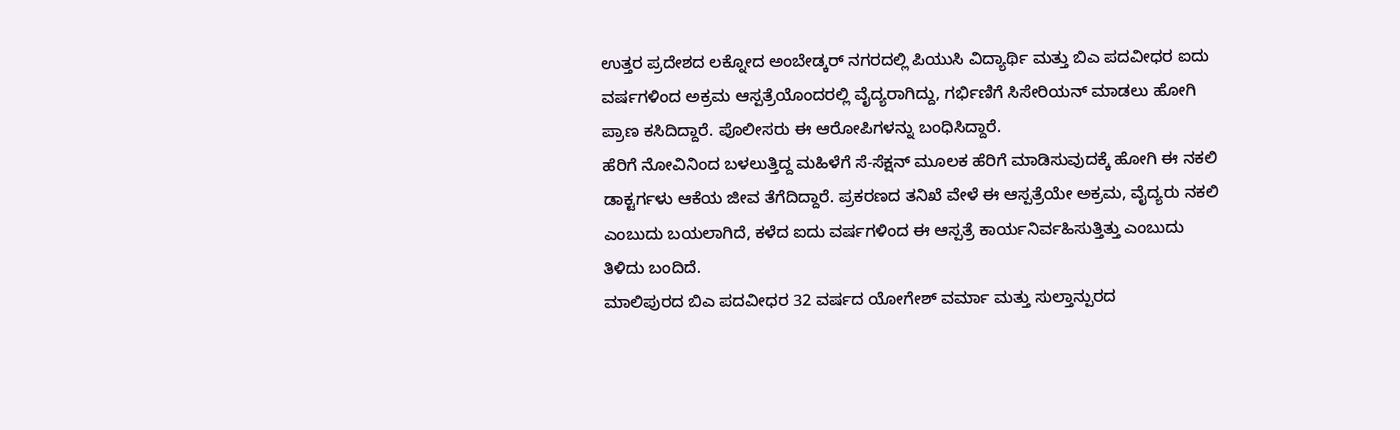ಉತ್ತರ ಪ್ರದೇಶದ ಲಕ್ನೋದ ಅಂಬೇಡ್ಕರ್ ನಗರದಲ್ಲಿ ಪಿಯುಸಿ ವಿದ್ಯಾರ್ಥಿ ಮತ್ತು ಬಿಎ ಪದವೀಧರ ಐದು ವರ್ಷಗಳಿಂದ ಅಕ್ರಮ ಆಸ್ಪತ್ರೆಯೊಂದರಲ್ಲಿ ವೈದ್ಯರಾಗಿದ್ದು, ಗರ್ಭಿಣಿಗೆ ಸಿಸೇರಿಯನ್ ಮಾಡಲು ಹೋಗಿ ಪ್ರಾಣ ಕಸಿದಿದ್ದಾರೆ. ಪೊಲೀಸರು ಈ ಆರೋಪಿಗಳನ್ನು ಬಂಧಿಸಿದ್ದಾರೆ.
ಹೆರಿಗೆ ನೋವಿನಿಂದ ಬಳಲುತ್ತಿದ್ದ ಮಹಿಳೆಗೆ ಸೆ-ಸೆಕ್ಷನ್ ಮೂಲಕ ಹೆರಿಗೆ ಮಾಡಿಸುವುದಕ್ಕೆ ಹೋಗಿ ಈ ನಕಲಿ ಡಾಕ್ಟರ್ಗಳು ಆಕೆಯ ಜೀವ ತೆಗೆದಿದ್ದಾರೆ. ಪ್ರಕರಣದ ತನಿಖೆ ವೇಳೆ ಈ ಆಸ್ಪತ್ರೆಯೇ ಅಕ್ರಮ, ವೈದ್ಯರು ನಕಲಿ ಎಂಬುದು ಬಯಲಾಗಿದೆ, ಕಳೆದ ಐದು ವರ್ಷಗಳಿಂದ ಈ ಆಸ್ಪತ್ರೆ ಕಾರ್ಯನಿರ್ವಹಿಸುತ್ತಿತ್ತು ಎಂಬುದು ತಿಳಿದು ಬಂದಿದೆ.
ಮಾಲಿಪುರದ ಬಿಎ ಪದವೀಧರ 32 ವರ್ಷದ ಯೋಗೇಶ್ ವರ್ಮಾ ಮತ್ತು ಸುಲ್ತಾನ್ಪುರದ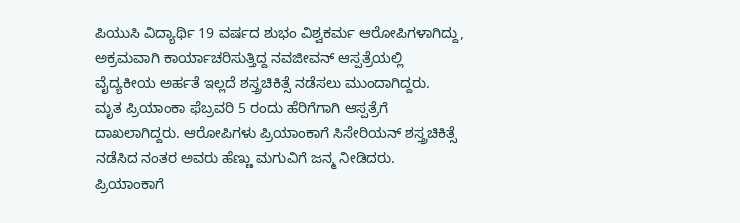ಪಿಯುಸಿ ವಿದ್ಯಾರ್ಥಿ 19 ವರ್ಷದ ಶುಭಂ ವಿಶ್ವಕರ್ಮ ಆರೋಪಿಗಳಾಗಿದ್ದು, ಅಕ್ರಮವಾಗಿ ಕಾರ್ಯಾಚರಿಸುತ್ತಿದ್ದ ನವಜೀವನ್ ಆಸ್ಪತ್ರೆಯಲ್ಲಿ ವೈದ್ಯಕೀಯ ಅರ್ಹತೆ ಇಲ್ಲದೆ ಶಸ್ತ್ರಚಿಕಿತ್ಸೆ ನಡೆಸಲು ಮುಂದಾಗಿದ್ದರು.
ಮೃತ ಪ್ರಿಯಾಂಕಾ ಫೆಬ್ರವರಿ 5 ರಂದು ಹೆರಿಗೆಗಾಗಿ ಆಸ್ಪತ್ರೆಗೆ ದಾಖಲಾಗಿದ್ದರು. ಆರೋಪಿಗಳು ಪ್ರಿಯಾಂಕಾಗೆ ಸಿಸೇರಿಯನ್ ಶಸ್ತ್ರಚಿಕಿತ್ಸೆ ನಡೆಸಿದ ನಂತರ ಅವರು ಹೆಣ್ಣು ಮಗುವಿಗೆ ಜನ್ಮ ನೀಡಿದರು. ಪ್ರಿಯಾಂಕಾಗೆ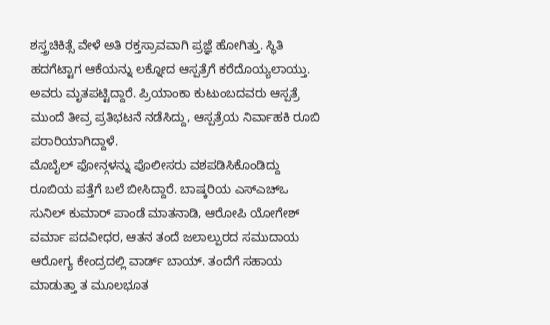ಶಸ್ತ್ರಚಿಕಿತ್ಸೆ ವೇಳೆ ಅತಿ ರಕ್ತಸ್ರಾವವಾಗಿ ಪ್ರಜ್ಞೆ ಹೋಗಿತ್ತು. ಸ್ಥಿತಿ ಹದಗೆಟ್ಟಾಗ ಆಕೆಯನ್ನು ಲಕ್ನೋದ ಆಸ್ಪತ್ರೆಗೆ ಕರೆದೊಯ್ಯಲಾಯ್ತು. ಅವರು ಮೃತಪಟ್ಟಿದ್ದಾರೆ. ಪ್ರಿಯಾಂಕಾ ಕುಟುಂಬದವರು ಆಸ್ಪತ್ರೆ ಮುಂದೆ ತೀವ್ರ ಪ್ರತಿಭಟನೆ ನಡೆಸಿದ್ದು, ಆಸ್ಪತ್ರೆಯ ನಿರ್ವಾಹಕಿ ರೂಬಿ ಪರಾರಿಯಾಗಿದ್ದಾಳೆ.
ಮೊಬೈಲ್ ಫೋನ್ಗಳನ್ನು ಪೊಲೀಸರು ವಶಪಡಿಸಿಕೊಂಡಿದ್ದು ರೂಬಿಯ ಪತ್ತೆಗೆ ಬಲೆ ಬೀಸಿದ್ದಾರೆ. ಬಾಷ್ಕರಿಯ ಎಸ್ಎಚ್ಒ ಸುನಿಲ್ ಕುಮಾರ್ ಪಾಂಡೆ ಮಾತನಾಡಿ, ಆರೋಪಿ ಯೋಗೇಶ್ ವರ್ಮಾ ಪದವೀಧರ, ಆತನ ತಂದೆ ಜಲಾಲ್ಪುರದ ಸಮುದಾಯ ಆರೋಗ್ಯ ಕೇಂದ್ರದಲ್ಲಿ ವಾರ್ಡ್ ಬಾಯ್. ತಂದೆಗೆ ಸಹಾಯ ಮಾಡುತ್ತಾ ತ ಮೂಲಭೂತ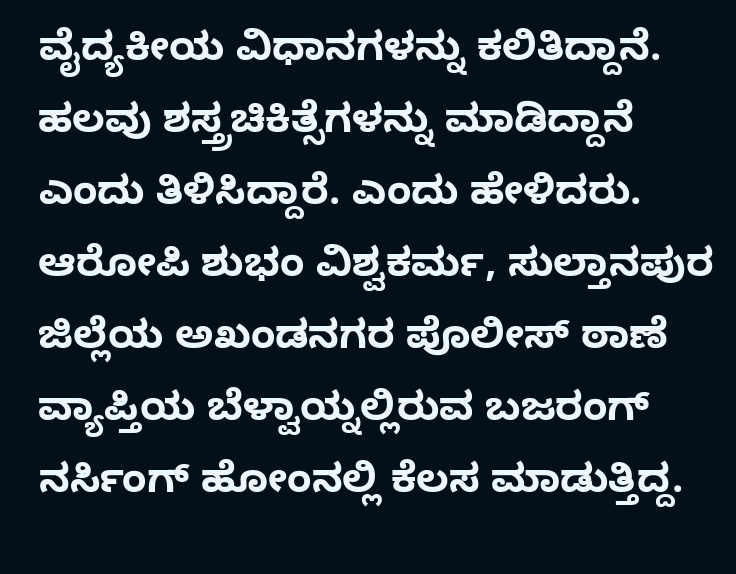ವೈದ್ಯಕೀಯ ವಿಧಾನಗಳನ್ನು ಕಲಿತಿದ್ದಾನೆ. ಹಲವು ಶಸ್ತ್ರಚಿಕಿತ್ಸೆಗಳನ್ನು ಮಾಡಿದ್ದಾನೆ ಎಂದು ತಿಳಿಸಿದ್ದಾರೆ. ಎಂದು ಹೇಳಿದರು.
ಆರೋಪಿ ಶುಭಂ ವಿಶ್ವಕರ್ಮ, ಸುಲ್ತಾನಪುರ ಜಿಲ್ಲೆಯ ಅಖಂಡನಗರ ಪೊಲೀಸ್ ಠಾಣೆ ವ್ಯಾಪ್ತಿಯ ಬೆಳ್ವಾಯ್ನಲ್ಲಿರುವ ಬಜರಂಗ್ ನರ್ಸಿಂಗ್ ಹೋಂನಲ್ಲಿ ಕೆಲಸ ಮಾಡುತ್ತಿದ್ದ.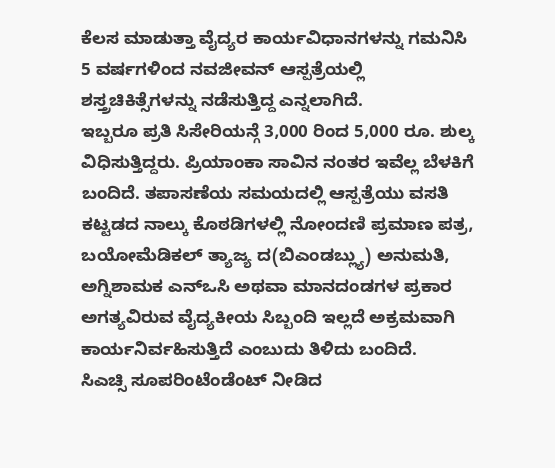ಕೆಲಸ ಮಾಡುತ್ತಾ ವೈದ್ಯರ ಕಾರ್ಯವಿಧಾನಗಳನ್ನು ಗಮನಿಸಿ 5 ವರ್ಷಗಳಿಂದ ನವಜೀವನ್ ಆಸ್ಪತ್ರೆಯಲ್ಲಿ ಶಸ್ತ್ರಚಿಕಿತ್ಸೆಗಳನ್ನು ನಡೆಸುತ್ತಿದ್ದ ಎನ್ನಲಾಗಿದೆ.
ಇಬ್ಬರೂ ಪ್ರತಿ ಸಿಸೇರಿಯನ್ಗೆ 3,000 ರಿಂದ 5,000 ರೂ. ಶುಲ್ಕ ವಿಧಿಸುತ್ತಿದ್ದರು. ಪ್ರಿಯಾಂಕಾ ಸಾವಿನ ನಂತರ ಇವೆಲ್ಲ ಬೆಳಕಿಗೆ ಬಂದಿದೆ. ತಪಾಸಣೆಯ ಸಮಯದಲ್ಲಿ ಆಸ್ಪತ್ರೆಯು ವಸತಿ ಕಟ್ಟಡದ ನಾಲ್ಕು ಕೊಠಡಿಗಳಲ್ಲಿ ನೋಂದಣಿ ಪ್ರಮಾಣ ಪತ್ರ, ಬಯೋಮೆಡಿಕಲ್ ತ್ಯಾಜ್ಯ ದ(ಬಿಎಂಡಬ್ಲ್ಯು) ಅನುಮತಿ, ಅಗ್ನಿಶಾಮಕ ಎನ್ಒಸಿ ಅಥವಾ ಮಾನದಂಡಗಳ ಪ್ರಕಾರ ಅಗತ್ಯವಿರುವ ವೈದ್ಯಕೀಯ ಸಿಬ್ಬಂದಿ ಇಲ್ಲದೆ ಅಕ್ರಮವಾಗಿ ಕಾರ್ಯನಿರ್ವಹಿಸುತ್ತಿದೆ ಎಂಬುದು ತಿಳಿದು ಬಂದಿದೆ.
ಸಿಎಚ್ಸಿ ಸೂಪರಿಂಟೆಂಡೆಂಟ್ ನೀಡಿದ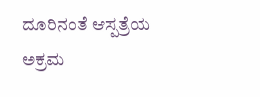ದೂರಿನಂತೆ ಆಸ್ಪತ್ರೆಯ ಅಕ್ರಮ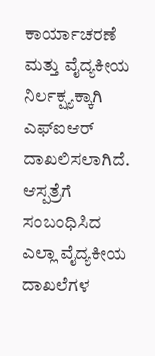ಕಾರ್ಯಾಚರಣೆ ಮತ್ತು ವೈದ್ಯಕೀಯ ನಿರ್ಲಕ್ಷ್ಯಕ್ಕಾಗಿ ಎಫ್ಐಆರ್ ದಾಖಲಿಸಲಾಗಿದೆ. ಆಸ್ಪತ್ರೆಗೆ ಸಂಬಂಧಿಸಿದ ಎಲ್ಲಾ ವೈದ್ಯಕೀಯ ದಾಖಲೆಗಳ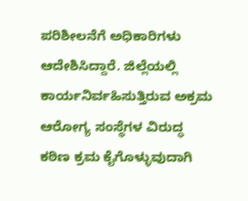ಪರಿಶೀಲನೆಗೆ ಅಧಿಕಾರಿಗಳು ಆದೇಶಿಸಿದ್ದಾರೆ. ಜಿಲ್ಲೆಯಲ್ಲಿ ಕಾರ್ಯನಿರ್ವಹಿಸುತ್ತಿರುವ ಅಕ್ರಮ ಆರೋಗ್ಯ ಸಂಸ್ಥೆಗಳ ವಿರುದ್ಧ ಕಠಿಣ ಕ್ರಮ ಕೈಗೊಳ್ಳುವುದಾಗಿ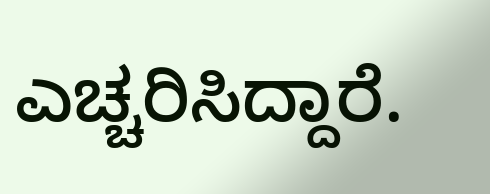ಎಚ್ಚರಿಸಿದ್ದಾರೆ.